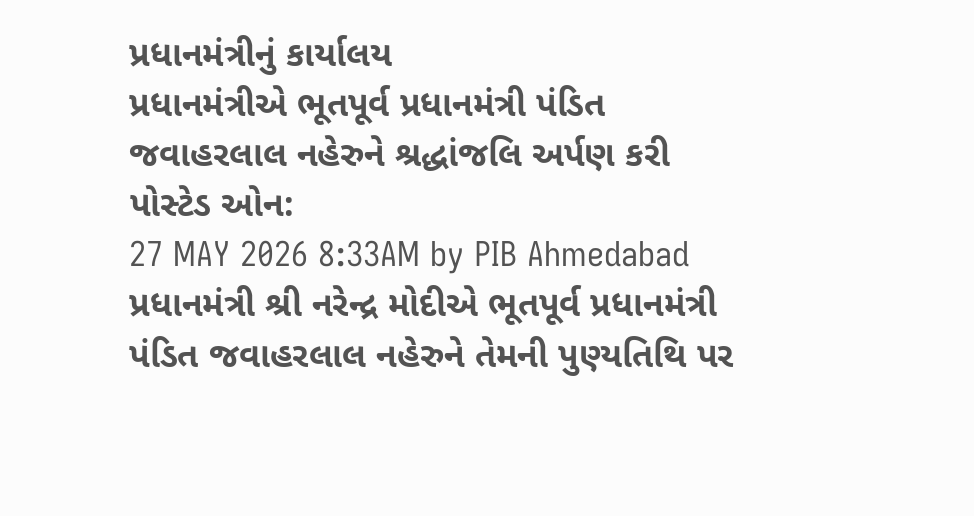પ્રધાનમંત્રીનું કાર્યાલય
પ્રધાનમંત્રીએ ભૂતપૂર્વ પ્રધાનમંત્રી પંડિત જવાહરલાલ નહેરુને શ્રદ્ધાંજલિ અર્પણ કરી
પોસ્ટેડ ઓન:
27 MAY 2026 8:33AM by PIB Ahmedabad
પ્રધાનમંત્રી શ્રી નરેન્દ્ર મોદીએ ભૂતપૂર્વ પ્રધાનમંત્રી પંડિત જવાહરલાલ નહેરુને તેમની પુણ્યતિથિ પર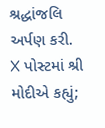શ્રદ્ધાંજલિ અર્પણ કરી.
X પોસ્ટમાં શ્રી મોદીએ કહ્યું;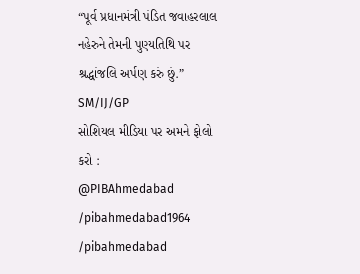“પૂર્વ પ્રધાનમંત્રી પંડિત જવાહરલાલ નહેરુને તેમની પુણ્યતિથિ પર શ્રદ્ધાંજલિ અર્પણ કરું છું.”
SM/IJ/GP
સોશિયલ મીડિયા પર અમને ફોલો કરો :
@PIBAhmedabad
/pibahmedabad1964
/pibahmedabad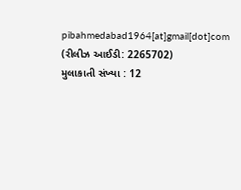pibahmedabad1964[at]gmail[dot]com
(રીલીઝ આઈડી: 2265702)
મુલાકાતી સંખ્યા : 12